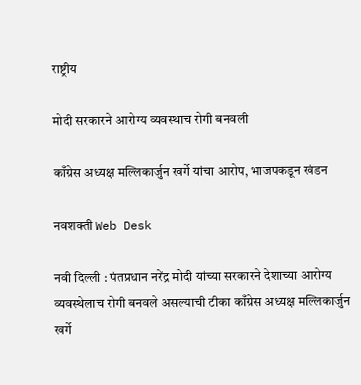राष्ट्रीय

मोदी सरकारने आरोग्य व्यवस्थाच रोगी बनवली

काँग्रेस अध्यक्ष मल्लिकार्जुन खर्गे यांचा आरोप, भाजपकडून खंडन

नवशक्ती Web Desk

नवी दिल्ली : पंतप्रधान नरेंद्र मोदी यांच्या सरकारने देशाच्या आरोग्य व्यवस्थेलाच रोगी बनवले असल्याची टीका काँग्रेस अध्यक्ष मल्लिकार्जुन खर्गे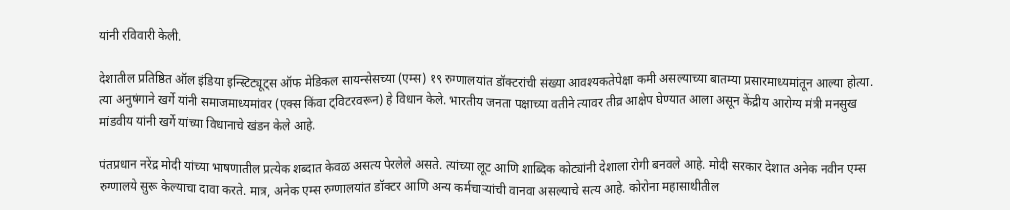यांनी रविवारी केली.

देशातील प्रतिष्ठित ऑल इंडिया इन्स्टिट्यूट्स ऑफ मेडिकल सायन्सेसच्या (एम्स) १९ रुग्णालयांत डॉक्टरांची संख्या आवश्यकतेपेक्षा कमी असल्याच्या बातम्या प्रसारमाध्यमांतून आल्या होत्या. त्या अनुषंगाने खर्गे यांनी समाजमाध्यमांवर (एक्स किंवा ट्विटरवरून) हे विधान केले. भारतीय जनता पक्षाच्या वतीने त्यावर तीव्र आक्षेप घेण्यात आला असून केंद्रीय आरोग्य मंत्री मनसुख मांडवीय यांनी खर्गे यांच्या विधानाचे खंडन केले आहे.

पंतप्रधान नरेंद्र मोदी यांच्या भाषणातील प्रत्येक शब्दात केवळ असत्य पेरलेले असते. त्यांच्या लूट आणि शाब्दिक कोट्यांनी देशाला रोगी बनवले आहे. मोदी सरकार देशात अनेक नवीन एम्स रुग्णालये सुरू केल्याचा दावा करते. मात्र, अनेक एम्स रुग्णालयांत डॉक्टर आणि अन्य कर्मचाऱ्यांची वानवा असल्याचे सत्य आहे. कोरोना महासाथीतील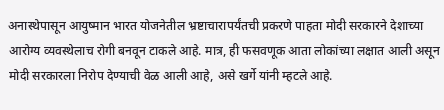अनास्थेपासून आयुष्मान भारत योजनेतील भ्रष्टाचारापर्यंतची प्रकरणे पाहता मोदी सरकारने देशाच्या आरोग्य व्यवस्थेलाच रोगी बनवून टाकले आहे. मात्र, ही फसवणूक आता लोकांच्या लक्षात आली असून मोदी सरकारला निरोप देण्याची वेळ आली आहे, असे खर्गे यांनी म्हटले आहे.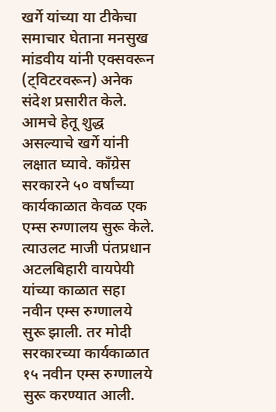खर्गे यांच्या या टीकेचा समाचार घेताना मनसुख मांडवीय यांनी एक्सवरून (ट्विटरवरून) अनेक संदेश प्रसारीत केले. आमचे हेतू शुद्ध असल्याचे खर्गे यांनी लक्षात घ्यावे. काँग्रेस सरकारने ५० वर्षांच्या कार्यकाळात केवळ एक एम्स रुग्णालय सुरू केले. त्याउलट माजी पंतप्रधान अटलबिहारी वायपेयी यांच्या काळात सहा नवीन एम्स रुग्णालये सुरू झाली. तर मोदी सरकारच्या कार्यकाळात १५ नवीन एम्स रुग्णालये सुरू करण्यात आली.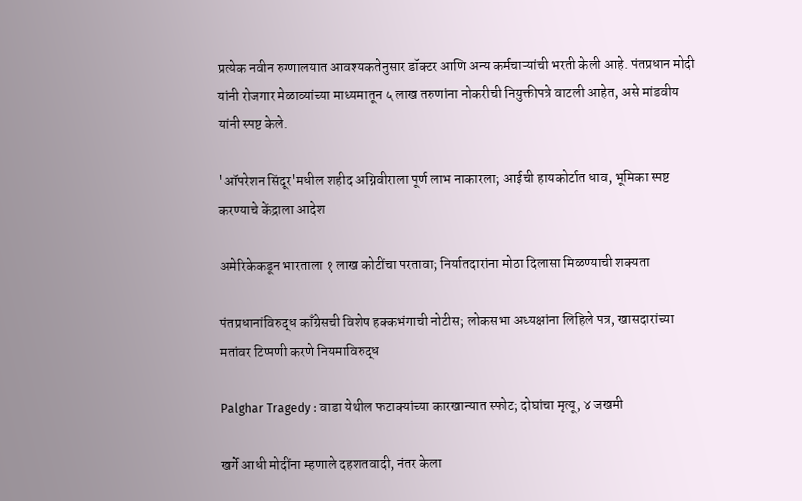प्रत्येक नवीन रुग्णालयात आवश्यकतेनुसार डॉक्टर आणि अन्य कर्मचाऱ्यांची भरती केली आहे. पंतप्रधान मोदी यांनी रोजगार मेळाव्यांच्या माध्यमातून ५ लाख तरुणांना नोकरीची नियुक्तीपत्रे वाटली आहेत, असे मांडवीय यांनी स्पष्ट केले.

'ऑपरेशन सिंदूर'मधील शहीद अग्निवीराला पूर्ण लाभ नाकारला; आईची हायकोर्टात धाव, भूमिका स्पष्ट करण्याचे केंद्राला आदेश

अमेरिकेकडून भारताला १ लाख कोटींचा परतावा; निर्यातदारांना मोठा दिलासा मिळण्याची शक्यता

पंतप्रधानांविरुद्ध काँग्रेसची विशेष हक्कभंगाची नोटीस; लोकसभा अध्यक्षांना लिहिले पत्र, खासदारांच्या मतांवर टिप्पणी करणे नियमाविरुद्ध

Palghar Tragedy : वाडा येथील फटाक्यांच्या कारखान्यात स्फोट; दोघांचा मृत्यू, ४ जखमी

खर्गे आधी मोदींना म्हणाले दहशतवादी, नंतर केला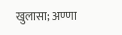खुलासा; अण्णा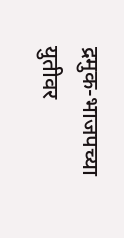द्रमुक-भाजपच्या युतीवर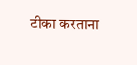टीका करताना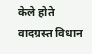केले होते वादग्रस्त विधान